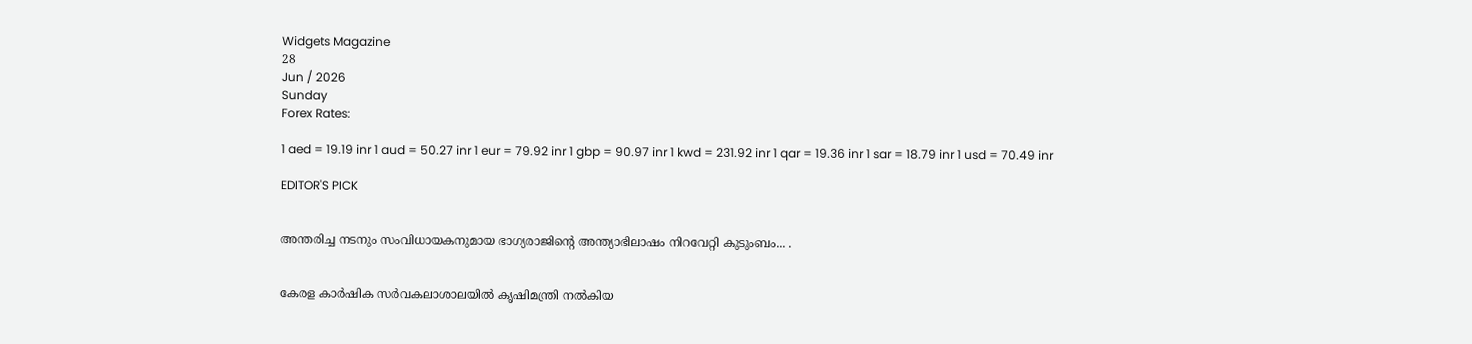Widgets Magazine
28
Jun / 2026
Sunday
Forex Rates:

1 aed = 19.19 inr 1 aud = 50.27 inr 1 eur = 79.92 inr 1 gbp = 90.97 inr 1 kwd = 231.92 inr 1 qar = 19.36 inr 1 sar = 18.79 inr 1 usd = 70.49 inr

EDITOR'S PICK


അന്തരിച്ച നടനും സംവിധായകനുമായ ഭാഗ്യരാജിന്റെ അന്ത്യാഭിലാഷം നിറവേറ്റി കുടുംബം... .


കേരള കാർഷിക സർവകലാശാലയിൽ കൃഷിമന്ത്രി നൽകിയ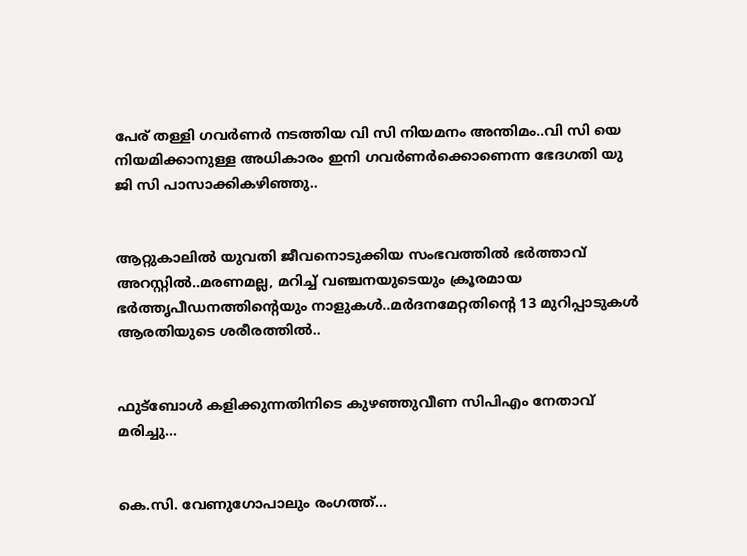പേര് തള്ളി ഗവർണർ നടത്തിയ വി സി നിയമനം അന്തിമം..വി സി യെ നിയമിക്കാനുള്ള അധികാരം ഇനി ഗവർണർക്കൊണെന്ന ഭേദഗതി യു ജി സി പാസാക്കികഴിഞ്ഞു..


ആറ്റുകാലിൽ യുവതി ജീവനൊടുക്കിയ സംഭവത്തിൽ ഭർത്താവ് അറസ്റ്റിൽ..മരണമല്ല, മറിച്ച് വഞ്ചനയുടെയും ക്രൂരമായ ഭര്‍ത്തൃപീഡനത്തിന്റെയും നാളുകൾ..മർദനമേറ്റതിന്റെ 13 മുറിപ്പാടുകൾ ആരതിയുടെ ശരീരത്തിൽ..


ഫുട്ബോൾ കളിക്കുന്നതിനിടെ കുഴഞ്ഞുവീണ സിപിഎം നേതാവ് മരിച്ചു...


കെ.സി. വേണുഗോപാലും രംഗത്ത്...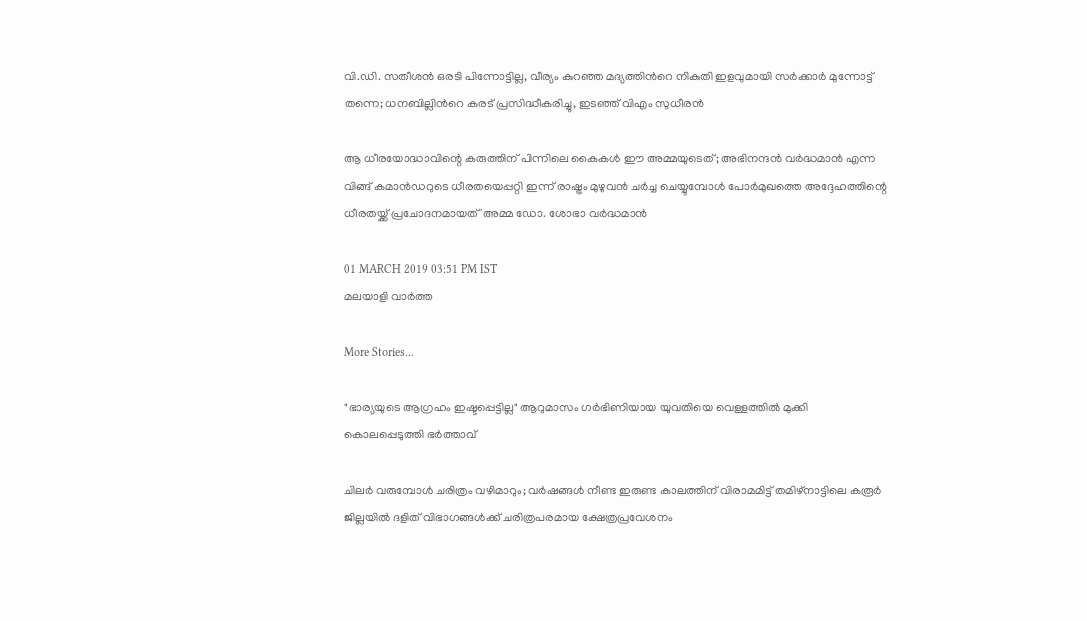വി.ഡി. സതീശൻ ഒരടി പിന്നോട്ടില്ല, വീര്യം കുറഞ്ഞ മദ്യത്തിൻറെ നികുതി ഇളവുമായി സർക്കാർ മുന്നോട്ട് തന്നെ; ധനബില്ലിൻറെ കരട് പ്രസിദ്ധീകരിച്ചു, ഇടഞ്ഞ് വിഎം സുധീരൻ

ആ ധീരയോദ്ധാവിന്റെ കരുത്തിന് പിന്നിലെ കൈകള്‍ ഈ അമ്മയുടെത്; അഭിനന്ദന്‍ വര്‍ദ്ധമാന്‍ എന്ന വിങ്ങ് കമാന്‍ഡറുടെ ധീരതയെപ്പറ്റി ഇന്ന് രാഷ്ട്രം മുഴുവന്‍ ചര്‍ച്ച ചെയ്യുമ്പോൾ പോര്‍മുഖത്തെ അദ്ദേഹത്തിന്റെ ധീരതയ്ക്ക് പ്രചോദനമായത് 'അമ്മ ഡോ. ശോഭാ വര്‍ദ്ധമാന്‍

01 MARCH 2019 03:51 PM IST
മലയാളി വാര്‍ത്ത

More Stories...

"ഭാര്യയുടെ ആഗ്രഹം ഇഷ്ടപ്പെട്ടില്ല" ആറുമാസം ഗർഭിണിയായ യുവതിയെ വെള്ളത്തിൽ മുക്കി കൊലപ്പെടുത്തി ഭർത്താവ്

ചിലർ വരുമ്പോൾ ചരിത്രം വഴിമാറും; വർഷങ്ങൾ നീണ്ട ഇരുണ്ട കാലത്തിന് വിരാമമിട്ട് തമിഴ്‌നാട്ടിലെ കരൂർ ജില്ലയിൽ ദളിത് വിഭാഗങ്ങൾക്ക് ചരിത്രപരമായ ക്ഷേത്രപ്രവേശനം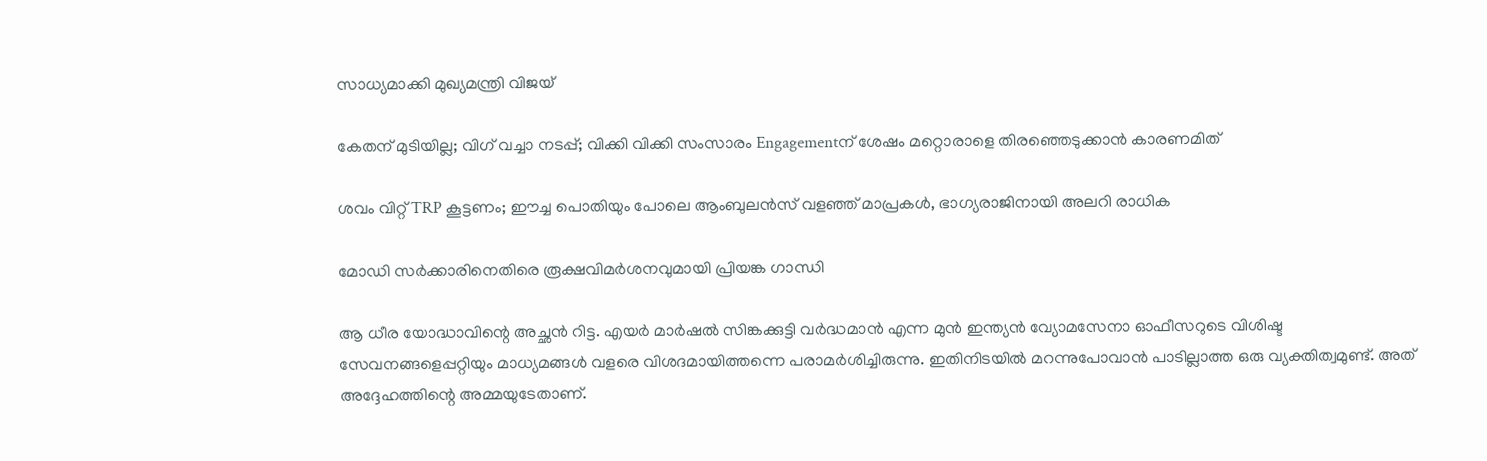സാധ്യമാക്കി മുഖ്യമന്ത്രി വിജയ്

കേതന് മുടിയില്ല; വിഗ് വച്ചാ നടപ്പ്; വിക്കി വിക്കി സംസാരം Engagementന് ശേഷം മറ്റൊരാളെ തിരഞ്ഞെടുക്കാൻ കാരണമിത്

ശവം വിറ്റ് TRP കൂട്ടണം; ഈച്ച പൊതിയും പോലെ ആംബുലന്‍സ് വളഞ്ഞ് മാപ്രകള്‍, ഭാഗ്യരാജിനായി അലറി രാധിക

മോഡി സര്‍ക്കാരിനെതിരെ രൂക്ഷവിമര്‍ശനവുമായി പ്രിയങ്ക ഗാന്ധി

ആ ധീര യോദ്ധാവിന്റെ അച്ഛന്‍ റിട്ട. എയര്‍ മാര്‍ഷല്‍ സിങ്കക്കുട്ടി വര്‍ദ്ധമാന്‍ എന്ന മുന്‍ ഇന്ത്യന്‍ വ്യോമസേനാ ഓഫീസറുടെ വിശിഷ്ട സേവനങ്ങളെപ്പറ്റിയും മാധ്യമങ്ങള്‍ വളരെ വിശദമായിത്തന്നെ പരാമര്‍ശിച്ചിരുന്നു. ഇതിനിടയില്‍ മറന്നുപോവാന്‍ പാടില്ലാത്ത ഒരു വ്യക്തിത്വമുണ്ട്. അത് അദ്ദേഹത്തിന്റെ അമ്മയുടേതാണ്.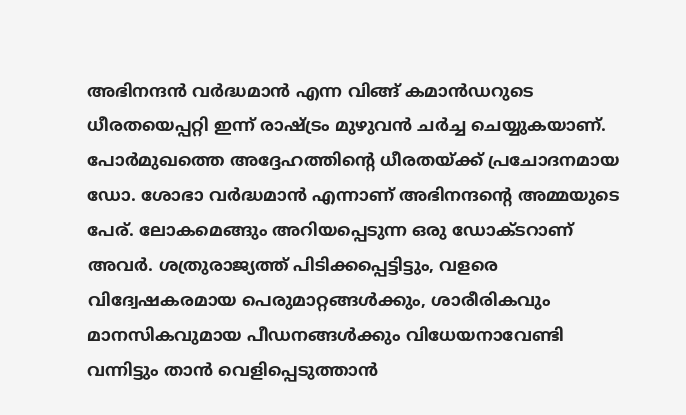അഭിനന്ദന്‍ വര്‍ദ്ധമാന്‍ എന്ന വിങ്ങ് കമാന്‍ഡറുടെ ധീരതയെപ്പറ്റി ഇന്ന് രാഷ്ട്രം മുഴുവന്‍ ചര്‍ച്ച ചെയ്യുകയാണ്. പോര്‍മുഖത്തെ അദ്ദേഹത്തിന്റെ ധീരതയ്ക്ക് പ്രചോദനമായ ഡോ. ശോഭാ വര്‍ദ്ധമാന്‍ എന്നാണ് അഭിനന്ദന്റെ അമ്മയുടെ പേര്. ലോകമെങ്ങും അറിയപ്പെടുന്ന ഒരു ഡോക്ടറാണ് അവര്‍. ശത്രുരാജ്യത്ത് പിടിക്കപ്പെട്ടിട്ടും, വളരെ വിദ്വേഷകരമായ പെരുമാറ്റങ്ങള്‍ക്കും, ശാരീരികവും മാനസികവുമായ പീഡനങ്ങള്‍ക്കും വിധേയനാവേണ്ടി വന്നിട്ടും താന്‍ വെളിപ്പെടുത്താന്‍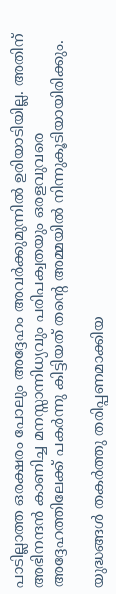പാടില്ലാത്ത ഒരക്ഷരം പോലും അദ്ദേഹം അവര്‍ക്കുമുന്നില്‍ ഉരിയാടിയില്ല. അതിന് അഭിനന്ദന്‍ കാണിച്ച മനസ്സാന്നിധ്യവും പരിപക്വതയും ഒരളവുവരെ അദ്ദേഹത്തിലേക്ക് പകര്‍ന്നു കിട്ടിയത് തന്റെ അമ്മയില്‍ നിന്നുകൂടിയായിരിക്കും.

യുദ്ധങ്ങള്‍ തകര്‍ത്തു തരിപ്പണമാക്കിയ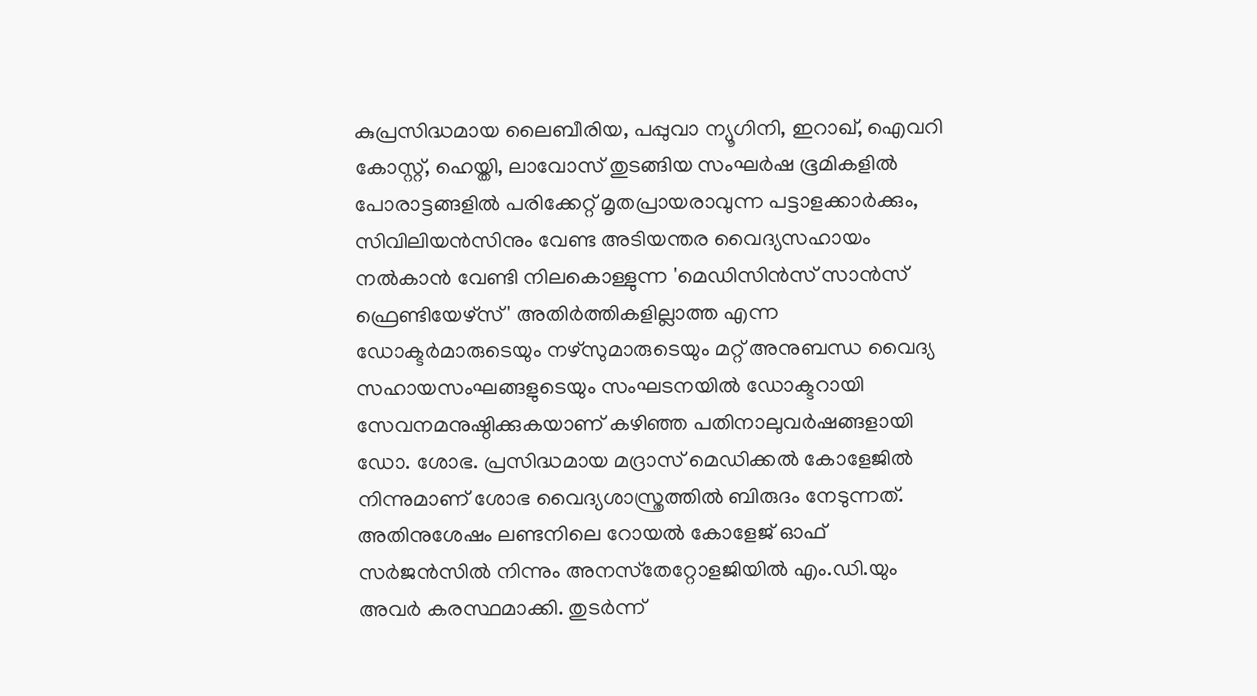കുപ്രസിദ്ധമായ ലൈബീരിയ, പപ്പുവാ ന്യൂഗിനി, ഇറാഖ്, ഐവറി കോസ്റ്റ്, ഹെയ്തി, ലാവോസ് തുടങ്ങിയ സംഘര്‍ഷ ഭൂമികളില്‍ പോരാട്ടങ്ങളില്‍ പരിക്കേറ്റ് മൃതപ്രായരാവുന്ന പട്ടാളക്കാര്‍ക്കും, സിവിലിയന്‍സിനും വേണ്ട അടിയന്തര വൈദ്യസഹായം നല്‍കാന്‍ വേണ്ടി നിലകൊള്ളുന്ന 'മെഡിസിന്‍സ് സാന്‍സ് ഫ്രെണ്ടിയേഴ്‌സ്' അതിര്‍ത്തികളില്ലാത്ത എന്ന ഡോക്ടര്‍മാരുടെയും നഴ്‌സുമാരുടെയും മറ്റ് അനുബന്ധ വൈദ്യ സഹായസംഘങ്ങളുടെയും സംഘടനയില്‍ ഡോക്ടറായി സേവനമനുഷ്ഠിക്കുകയാണ് കഴിഞ്ഞ പതിനാലുവര്‍ഷങ്ങളായി ഡോ. ശോഭ. പ്രസിദ്ധമായ മദ്രാസ് മെഡിക്കല്‍ കോളേജില്‍ നിന്നുമാണ് ശോഭ വൈദ്യശാസ്ത്രത്തില്‍ ബിരുദം നേടുന്നത്. അതിനുശേഷം ലണ്ടനിലെ റോയല്‍ കോളേജ് ഓഫ് സര്‍ജന്‍സില്‍ നിന്നും അനസ്‌തേറ്റോളജിയില്‍ എം.ഡി.യും അവര്‍ കരസ്ഥമാക്കി. തുടര്‍ന്ന്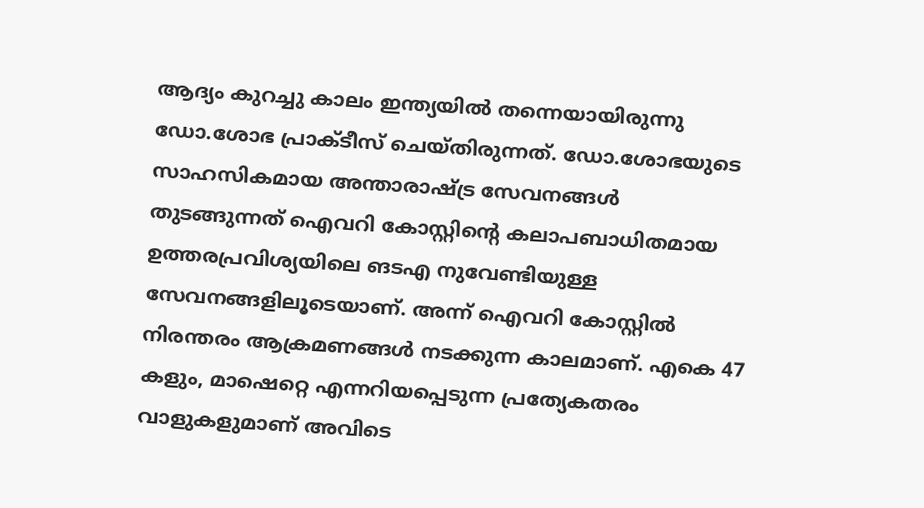ആദ്യം കുറച്ചു കാലം ഇന്ത്യയില്‍ തന്നെയായിരുന്നു ഡോ.ശോഭ പ്രാക്ടീസ് ചെയ്തിരുന്നത്. ഡോ.ശോഭയുടെ സാഹസികമായ അന്താരാഷ്ട്ര സേവനങ്ങള്‍ തുടങ്ങുന്നത് ഐവറി കോസ്റ്റിന്റെ കലാപബാധിതമായ ഉത്തരപ്രവിശ്യയിലെ ങടഎ നുവേണ്ടിയുള്ള സേവനങ്ങളിലൂടെയാണ്. അന്ന് ഐവറി കോസ്റ്റില്‍ നിരന്തരം ആക്രമണങ്ങള്‍ നടക്കുന്ന കാലമാണ്. എകെ 47 കളും, മാഷെറ്റെ എന്നറിയപ്പെടുന്ന പ്രത്യേകതരം വാളുകളുമാണ് അവിടെ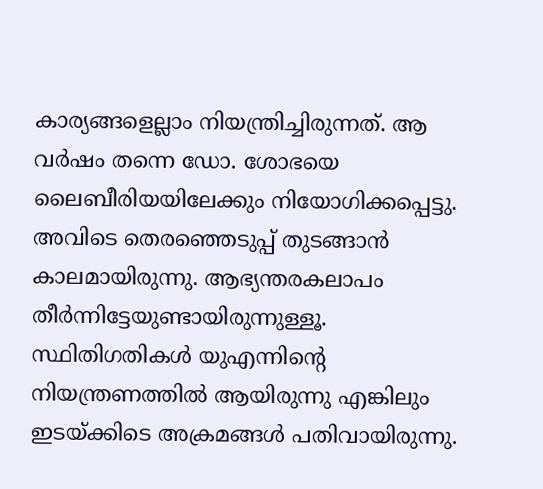കാര്യങ്ങളെല്ലാം നിയന്ത്രിച്ചിരുന്നത്. ആ വര്‍ഷം തന്നെ ഡോ. ശോഭയെ ലൈബീരിയയിലേക്കും നിയോഗിക്കപ്പെട്ടു. അവിടെ തെരഞ്ഞെടുപ്പ് തുടങ്ങാന്‍ കാലമായിരുന്നു. ആഭ്യന്തരകലാപം തീര്‍ന്നിട്ടേയുണ്ടായിരുന്നുള്ളൂ. സ്ഥിതിഗതികള്‍ യുഎന്നിന്റെ നിയന്ത്രണത്തില്‍ ആയിരുന്നു എങ്കിലും ഇടയ്ക്കിടെ അക്രമങ്ങള്‍ പതിവായിരുന്നു.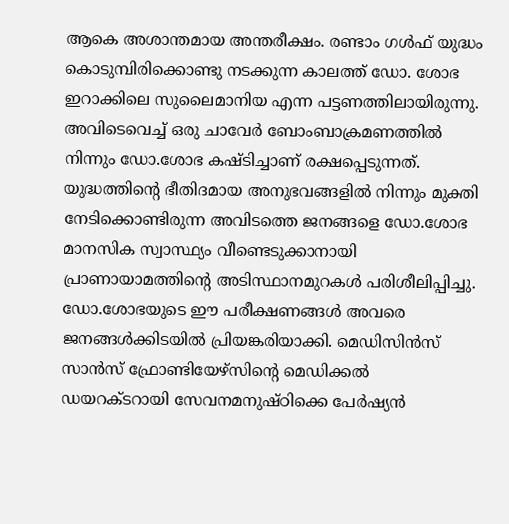ആകെ അശാന്തമായ അന്തരീക്ഷം. രണ്ടാം ഗള്‍ഫ് യുദ്ധം കൊടുമ്പിരിക്കൊണ്ടു നടക്കുന്ന കാലത്ത് ഡോ. ശോഭ ഇറാക്കിലെ സുലൈമാനിയ എന്ന പട്ടണത്തിലായിരുന്നു. അവിടെവെച്ച് ഒരു ചാവേര്‍ ബോംബാക്രമണത്തില്‍ നിന്നും ഡോ.ശോഭ കഷ്ടിച്ചാണ് രക്ഷപ്പെടുന്നത്. യുദ്ധത്തിന്റെ ഭീതിദമായ അനുഭവങ്ങളില്‍ നിന്നും മുക്തി നേടിക്കൊണ്ടിരുന്ന അവിടത്തെ ജനങ്ങളെ ഡോ.ശോഭ മാനസിക സ്വാസ്ഥ്യം വീണ്ടെടുക്കാനായി പ്രാണായാമത്തിന്റെ അടിസ്ഥാനമുറകള്‍ പരിശീലിപ്പിച്ചു. ഡോ.ശോഭയുടെ ഈ പരീക്ഷണങ്ങള്‍ അവരെ ജനങ്ങള്‍ക്കിടയില്‍ പ്രിയങ്കരിയാക്കി. മെഡിസിന്‍സ് സാന്‍സ് ഫ്രോണ്ടിയേഴ്‌സിന്റെ മെഡിക്കല്‍ ഡയറക്ടറായി സേവനമനുഷ്ഠിക്കെ പേര്‍ഷ്യന്‍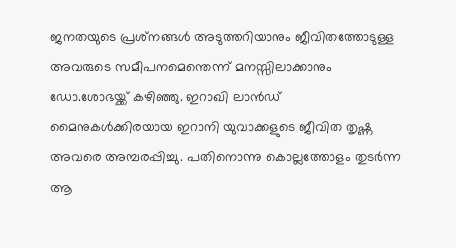ജനതയുടെ പ്രശ്‌നങ്ങള്‍ അടുത്തറിയാനും ജീവിതത്തോടുള്ള അവരുടെ സമീപനമെന്തെന്ന് മനസ്സിലാക്കാനും ഡോ.ശോഭയ്ക്ക് കഴിഞ്ഞു. ഇറാഖി ലാന്‍ഡ് മൈനുകള്‍ക്കിരയായ ഇറാനി യുവാക്കളുടെ ജീവിത തൃഷ്ണ അവരെ അമ്പരപ്പിച്ചു. പതിനൊന്നു കൊല്ലത്തോളം തുടര്‍ന്ന ആ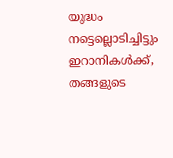യുദ്ധം നട്ടെല്ലൊടിച്ചിട്ടും ഇറാനികള്‍ക്ക്, തങ്ങളുടെ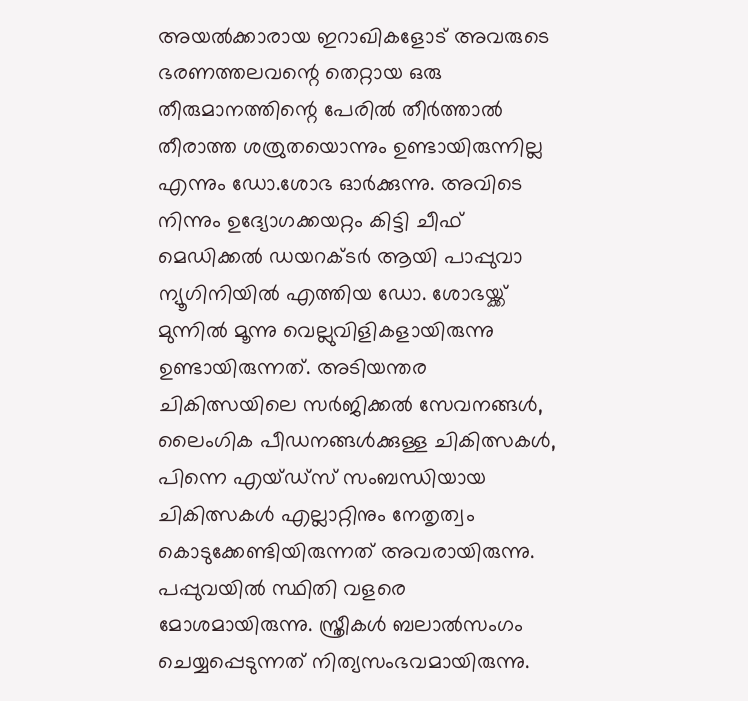അയല്‍ക്കാരായ ഇറാഖികളോട് അവരുടെ ഭരണത്തലവന്റെ തെറ്റായ ഒരു തീരുമാനത്തിന്റെ പേരില്‍ തീര്‍ത്താല്‍ തീരാത്ത ശത്രുതയൊന്നും ഉണ്ടായിരുന്നില്ല എന്നും ഡോ.ശോഭ ഓര്‍ക്കുന്നു. അവിടെ നിന്നും ഉദ്യോഗക്കയറ്റം കിട്ടി ചീഫ് മെഡിക്കല്‍ ഡയറക്ടര്‍ ആയി പാപ്പുവാ ന്യൂഗിനിയില്‍ എത്തിയ ഡോ. ശോഭയ്ക്ക് മുന്നില്‍ മൂന്നു വെല്ലുവിളികളായിരുന്നു ഉണ്ടായിരുന്നത്. അടിയന്തര ചികിത്സയിലെ സര്‍ജിക്കല്‍ സേവനങ്ങള്‍, ലൈംഗിക പീഡനങ്ങള്‍ക്കുള്ള ചികിത്സകള്‍, പിന്നെ എയ്ഡ്‌സ് സംബന്ധിയായ ചികിത്സകള്‍ എല്ലാറ്റിനും നേതൃത്വം കൊടുക്കേണ്ടിയിരുന്നത് അവരായിരുന്നു. പപ്പുവയില്‍ സ്ഥിതി വളരെ മോശമായിരുന്നു. സ്ത്രീകള്‍ ബലാല്‍സംഗം ചെയ്യപ്പെടുന്നത് നിത്യസംഭവമായിരുന്നു.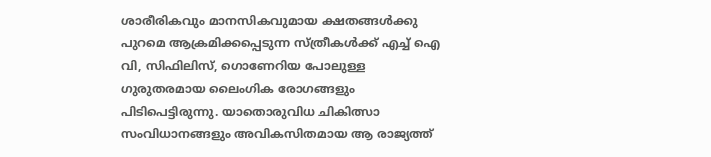ശാരീരികവും മാനസികവുമായ ക്ഷതങ്ങള്‍ക്കു പുറമെ ആക്രമിക്കപ്പെടുന്ന സ്ത്രീകള്‍ക്ക് എച്ച് ഐ വി, സിഫിലിസ്, ഗൊണേറിയ പോലുള്ള ഗുരുതരമായ ലൈംഗിക രോഗങ്ങളും പിടിപെട്ടിരുന്നു. യാതൊരുവിധ ചികിത്സാ സംവിധാനങ്ങളും അവികസിതമായ ആ രാജ്യത്ത്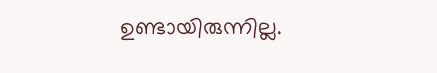ഉണ്ടായിരുന്നില്ല.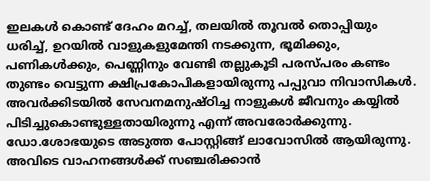ഇലകള്‍ കൊണ്ട് ദേഹം മറച്ച്, തലയില്‍ തൂവല്‍ തൊപ്പിയും ധരിച്ച്, ഉറയില്‍ വാളുകളുമേന്തി നടക്കുന്ന, ഭൂമിക്കും, പണികള്‍ക്കും, പെണ്ണിനും വേണ്ടി തല്ലുകൂടി പരസ്പരം കണ്ടം തുണ്ടം വെട്ടുന്ന ക്ഷിപ്രകോപികളായിരുന്നു പപ്പുവാ നിവാസികള്‍. അവര്‍ക്കിടയില്‍ സേവനമനുഷ്ഠിച്ച നാളുകള്‍ ജീവനും കയ്യില്‍ പിടിച്ചുകൊണ്ടുള്ളതായിരുന്നു എന്ന് അവരോര്‍ക്കുന്നു. ഡോ.ശോഭയുടെ അടുത്ത പോസ്റ്റിങ്ങ് ലാവോസില്‍ ആയിരുന്നു. അവിടെ വാഹനങ്ങള്‍ക്ക് സഞ്ചരിക്കാന്‍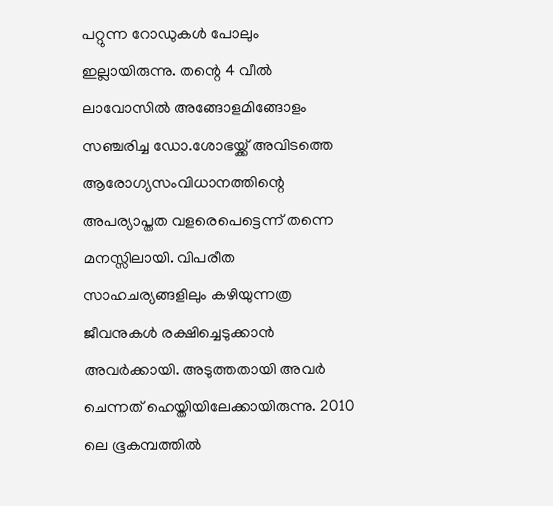പറ്റുന്ന റോഡുകള്‍ പോലും ഇല്ലായിരുന്നു. തന്റെ 4 വീല്‍ ലാവോസില്‍ അങ്ങോളമിങ്ങോളം സഞ്ചരിച്ച ഡോ.ശോഭയ്ക്ക് അവിടത്തെ ആരോഗ്യസംവിധാനത്തിന്റെ അപര്യാപ്തത വളരെപെട്ടെന്ന് തന്നെ മനസ്സിലായി. വിപരീത സാഹചര്യങ്ങളിലും കഴിയുന്നത്ര ജീവനുകള്‍ രക്ഷിച്ചെടുക്കാന്‍ അവര്‍ക്കായി. അടുത്തതായി അവര്‍ ചെന്നത് ഹെയ്തിയിലേക്കായിരുന്നു. 2010 ലെ ഭൂകമ്പത്തില്‍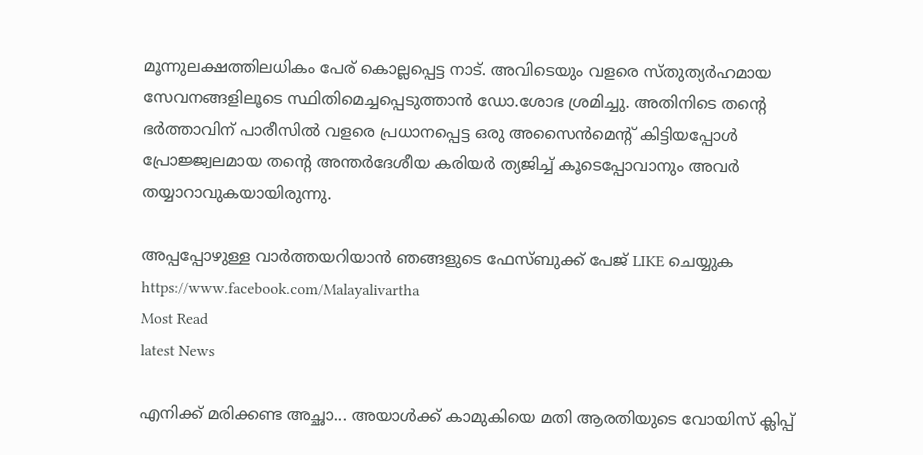മൂന്നുലക്ഷത്തിലധികം പേര് കൊല്ലപ്പെട്ട നാട്. അവിടെയും വളരെ സ്തുത്യര്‍ഹമായ സേവനങ്ങളിലൂടെ സ്ഥിതിമെച്ചപ്പെടുത്താന്‍ ഡോ.ശോഭ ശ്രമിച്ചു. അതിനിടെ തന്റെ ഭര്‍ത്താവിന് പാരീസില്‍ വളരെ പ്രധാനപ്പെട്ട ഒരു അസൈന്‍മെന്റ് കിട്ടിയപ്പോള്‍ പ്രോജ്ജ്വലമായ തന്റെ അന്തര്‍ദേശീയ കരിയര്‍ ത്യജിച്ച് കൂടെപ്പോവാനും അവര്‍ തയ്യാറാവുകയായിരുന്നു.

അപ്പപ്പോഴുള്ള വാര്‍ത്തയറിയാന്‍ ഞങ്ങളുടെ ഫേസ്‌ബുക്ക്‌ പേജ് LIKE ചെയ്യുക
https://www.facebook.com/Malayalivartha
Most Read
latest News

എനിക്ക് മരിക്കണ്ട അച്ഛാ... അയാൾക്ക് കാമുകിയെ മതി ആരതിയുടെ വോയിസ് ക്ലിപ്പ്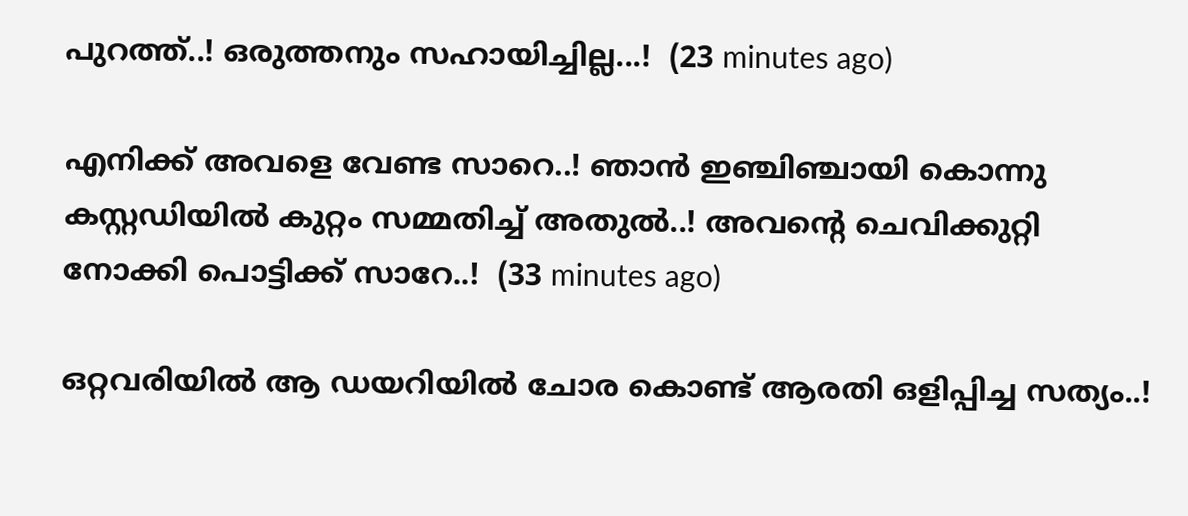പുറത്ത്..! ഒരുത്തനും സഹായിച്ചില്ല...!  (23 minutes ago)

എനിക്ക് അവളെ വേണ്ട സാറെ..! ഞാൻ ഇഞ്ചിഞ്ചായി കൊന്നു കസ്റ്റഡിയിൽ കുറ്റം സമ്മതിച്ച് അതുൽ..! അവന്റെ ചെവിക്കുറ്റി നോക്കി പൊട്ടിക്ക് സാറേ..!  (33 minutes ago)

ഒറ്റവരിയിൽ ആ ഡയറിയിൽ ചോര കൊണ്ട് ആരതി ഒളിപ്പിച്ച സത്യം..!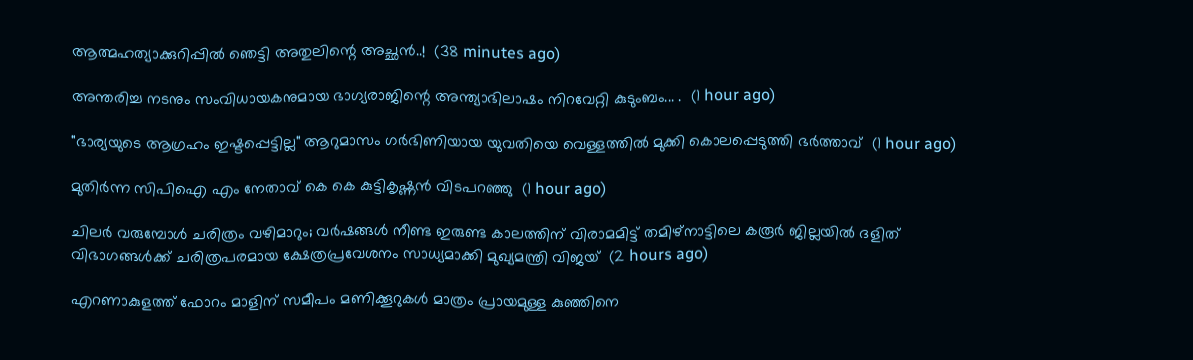ആത്മഹത്യാക്കുറിപ്പിൽ ഞെട്ടി അതുലിന്റെ അച്ഛൻ..!  (38 minutes ago)

അന്തരിച്ച നടനും സംവിധായകനുമായ ഭാഗ്യരാജിന്റെ അന്ത്യാഭിലാഷം നിറവേറ്റി കുടുംബം... .  (1 hour ago)

"ഭാര്യയുടെ ആഗ്രഹം ഇഷ്ടപ്പെട്ടില്ല" ആറുമാസം ഗർഭിണിയായ യുവതിയെ വെള്ളത്തിൽ മുക്കി കൊലപ്പെടുത്തി ഭർത്താവ്  (1 hour ago)

മുതിർന്ന സിപിഐ എം നേതാവ് കെ കെ കുട്ടികൃഷ്ണൻ വിടപറഞ്ഞു  (1 hour ago)

ചിലർ വരുമ്പോൾ ചരിത്രം വഴിമാറും; വർഷങ്ങൾ നീണ്ട ഇരുണ്ട കാലത്തിന് വിരാമമിട്ട് തമിഴ്‌നാട്ടിലെ കരൂർ ജില്ലയിൽ ദളിത് വിഭാഗങ്ങൾക്ക് ചരിത്രപരമായ ക്ഷേത്രപ്രവേശനം സാധ്യമാക്കി മുഖ്യമന്ത്രി വിജയ്  (2 hours ago)

എറണാകുളത്ത് ഫോറം മാളിന് സമീപം മണിക്കൂറുകൾ മാത്രം പ്രായമുള്ള കുഞ്ഞിനെ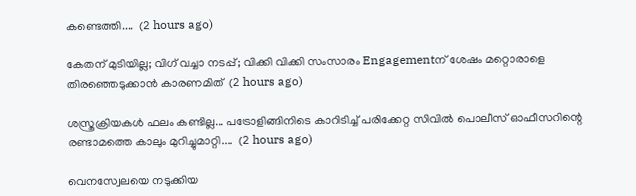കണ്ടെത്തി....  (2 hours ago)

കേതന് മുടിയില്ല; വിഗ് വച്ചാ നടപ്പ്; വിക്കി വിക്കി സംസാരം Engagementന് ശേഷം മറ്റൊരാളെ തിരഞ്ഞെടുക്കാൻ കാരണമിത്  (2 hours ago)

ശസ്ത്രക്രിയകൾ ഫലം കണ്ടില്ല... പട്രോളിങ്ങിനിടെ കാറിടിച്ച് പരിക്കേറ്റ സിവിൽ പൊലീസ് ഓഫീസറിന്റെ രണ്ടാമത്തെ കാലും മുറിച്ചുമാറ്റി....  (2 hours ago)

വെനസ്വേലയെ നടുക്കിയ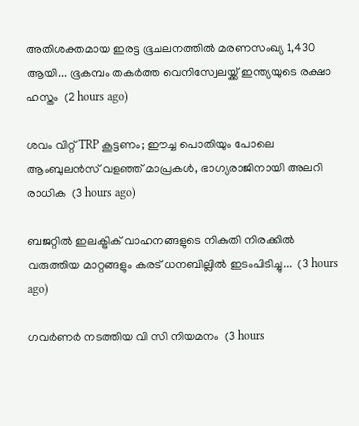അതിശക്തമായ ഇരട്ട ഭൂചലനത്തിൽ മരണസംഖ്യ 1,430 ആയി... ഭൂകമ്പം തകർത്ത വെനിസ്വേലയ്ക്ക് ഇന്ത്യയുടെ രക്ഷാ ഹസ്തം  (2 hours ago)

ശവം വിറ്റ് TRP കൂട്ടണം; ഈച്ച പൊതിയും പോലെ ആംബുലന്‍സ് വളഞ്ഞ് മാപ്രകള്‍, ഭാഗ്യരാജിനായി അലറി രാധിക  (3 hours ago)

ബജറ്റില്‍ ഇലക്ട്രിക് വാഹനങ്ങളുടെ നികുതി നിരക്കില്‍ വരുത്തിയ മാറ്റങ്ങളും കരട് ധനബില്ലില്‍ ഇടംപിടിച്ചു...  (3 hours ago)

ഗവർണർ നടത്തിയ വി സി നിയമനം  (3 hours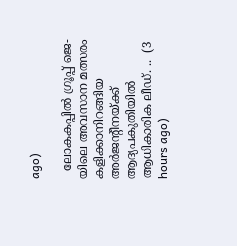ago)

  ലോകകപ്പിൽ ഗ്രൂപ്പ് ജെ-യിലെ അവസാന മത്സരം കളിക്കാനിറങ്ങിയ അർജന്റീനയ്ക്ക് ആദ്യപകുതിയിൽ ആധികാരിക ലീഡ്. ..  (3 hours ago)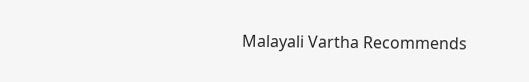Malayali Vartha Recommends